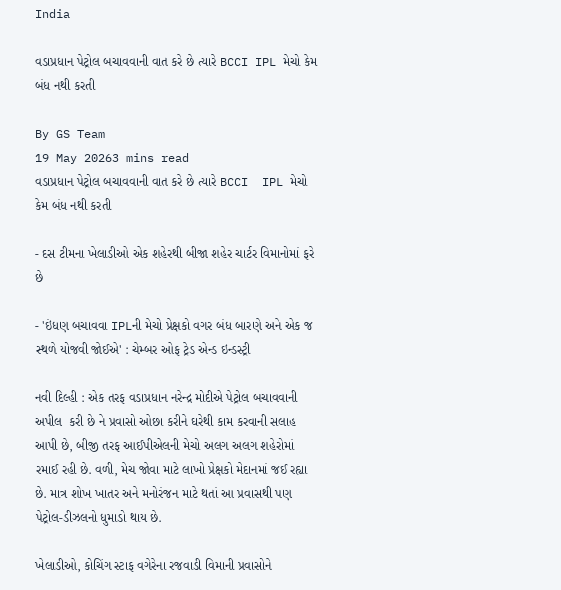India

વડાપ્રધાન પેટ્રોલ બચાવવાની વાત કરે છે ત્યારે BCCI IPL મેચો કેમ બંધ નથી કરતી

By GS Team
19 May 20263 mins read
વડાપ્રધાન પેટ્રોલ બચાવવાની વાત કરે છે ત્યારે BCCI  IPL મેચો કેમ બંધ નથી કરતી

- દસ ટીમના ખેલાડીઓ એક શહેરથી બીજા શહેર ચાર્ટર વિમાનોમાં ફરે છે

- 'ઇંધણ બચાવવા IPLની મેચો પ્રેક્ષકો વગર બંધ બારણે અને એક જ સ્થળે યોજવી જોઈએ' : ચેમ્બર ઓફ ટ્રેડ એન્ડ ઇન્ડસ્ટ્રી

નવી દિલ્હી : એક તરફ વડાપ્રધાન નરેન્દ્ર મોદીએ પેટ્રોલ બચાવવાની અપીલ  કરી છે ને પ્રવાસો ઓછા કરીને ઘરેથી કામ કરવાની સલાહ આપી છે, બીજી તરફ આઈપીએલની મેચો અલગ અલગ શહેરોમાં રમાઈ રહી છે. વળી, મેચ જોવા માટે લાખો પ્રેક્ષકો મેદાનમાં જઈ રહ્યા છે. માત્ર શોખ ખાતર અને મનોરંજન માટે થતાં આ પ્રવાસથી પણ પેટ્રોલ-ડીઝલનો ધુમાડો થાય છે.

ખેલાડીઓ, કોચિંગ સ્ટાફ વગેરેના રજવાડી વિમાની પ્રવાસોને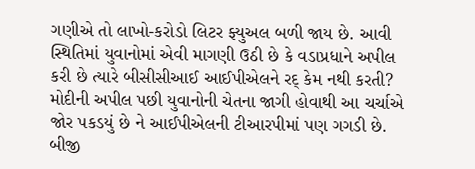ગણીએ તો લાખો-કરોડો લિટર ફ્યુઅલ બળી જાય છે. આવી સ્થિતિમાં યુવાનોમાં એવી માગણી ઉઠી છે કે વડાપ્રધાને અપીલ કરી છે ત્યારે બીસીસીઆઈ આઈપીએલને રદ્ કેમ નથી કરતી? મોદીની અપીલ પછી યુવાનોની ચેતના જાગી હોવાથી આ ચર્ચાએ જોર પકડયું છે ને આઈપીએલની ટીઆરપીમાં પણ ગગડી છે. બીજી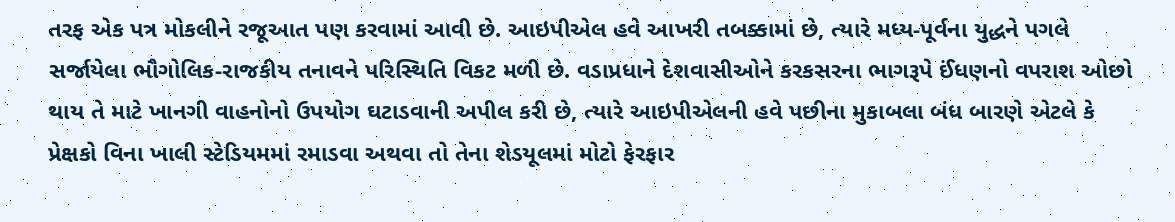તરફ એક પત્ર મોકલીને રજૂઆત પણ કરવામાં આવી છે. આઇપીએલ હવે આખરી તબક્કામાં છે, ત્યારે મધ્ય-પૂર્વના યુદ્ધને પગલે સર્જાયેલા ભૌગોલિક-રાજકીય તનાવને પરિસ્થિતિ વિકટ મળી છે. વડાપ્રધાને દેશવાસીઓને કરકસરના ભાગરૂપે ઈંધણનો વપરાશ ઓછો થાય તે માટે ખાનગી વાહનોનો ઉપયોગ ઘટાડવાની અપીલ કરી છે, ત્યારે આઇપીએલની હવે પછીના મુકાબલા બંધ બારણે એટલે કે પ્રેક્ષકો વિના ખાલી સ્ટેડિયમમાં રમાડવા અથવા તો તેના શેડયૂલમાં મોટો ફેરફાર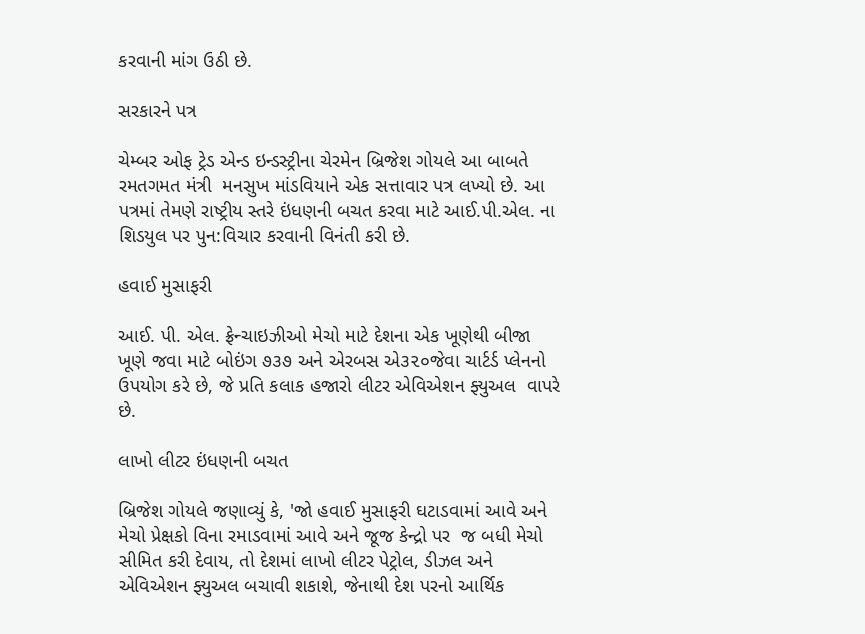કરવાની માંગ ઉઠી છે.

સરકારને પત્ર

ચેમ્બર ઓફ ટ્રેડ એન્ડ ઇન્ડસ્ટ્રીના ચેરમેન બ્રિજેશ ગોયલે આ બાબતે રમતગમત મંત્રી  મનસુખ માંડવિયાને એક સત્તાવાર પત્ર લખ્યો છે. આ પત્રમાં તેમણે રાષ્ટ્રીય સ્તરે ઇંધણની બચત કરવા માટે આઈ.પી.એલ. ના શિડયુલ પર પુન:વિચાર કરવાની વિનંતી કરી છે.

હવાઈ મુસાફરી

આઈ. પી. એલ. ફ્રેન્ચાઇઝીઓ મેચો માટે દેશના એક ખૂણેથી બીજા ખૂણે જવા માટે બોઇંગ ૭૩૭ અને એરબસ એ૩૨૦જેવા ચાર્ટર્ડ પ્લેનનો ઉપયોગ કરે છે, જે પ્રતિ કલાક હજારો લીટર એવિએશન ફ્યુઅલ  વાપરે છે.

લાખો લીટર ઇંધણની બચત

બ્રિજેશ ગોયલે જણાવ્યું કે, 'જો હવાઈ મુસાફરી ઘટાડવામાં આવે અને  મેચો પ્રેક્ષકો વિના રમાડવામાં આવે અને જૂજ કેન્દ્રો પર  જ બધી મેચો સીમિત કરી દેવાય, તો દેશમાં લાખો લીટર પેટ્રોલ, ડીઝલ અને એવિએશન ફ્યુઅલ બચાવી શકાશે, જેનાથી દેશ પરનો આર્થિક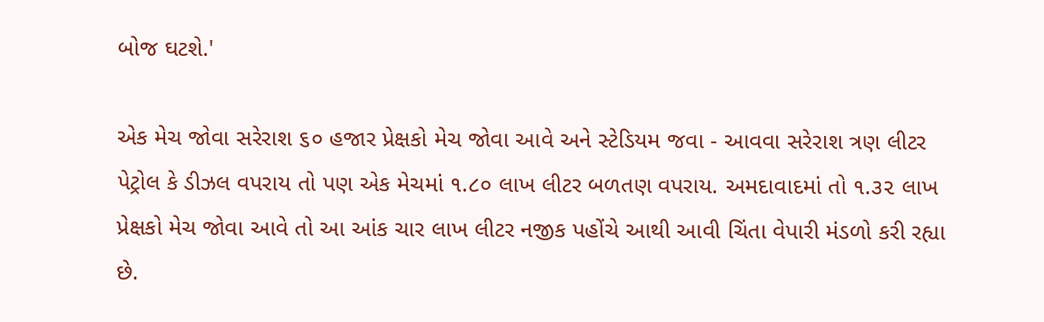બોજ ઘટશે.'

એક મેચ જોવા સરેરાશ ૬૦ હજાર પ્રેક્ષકો મેચ જોવા આવે અને સ્ટેડિયમ જવા - આવવા સરેરાશ ત્રણ લીટર પેટ્રોલ કે ડીઝલ વપરાય તો પણ એક મેચમાં ૧.૮૦ લાખ લીટર બળતણ વપરાય. અમદાવાદમાં તો ૧.૩૨ લાખ પ્રેક્ષકો મેચ જોવા આવે તો આ આંક ચાર લાખ લીટર નજીક પહોંચે આથી આવી ચિંતા વેપારી મંડળો કરી રહ્યા છે.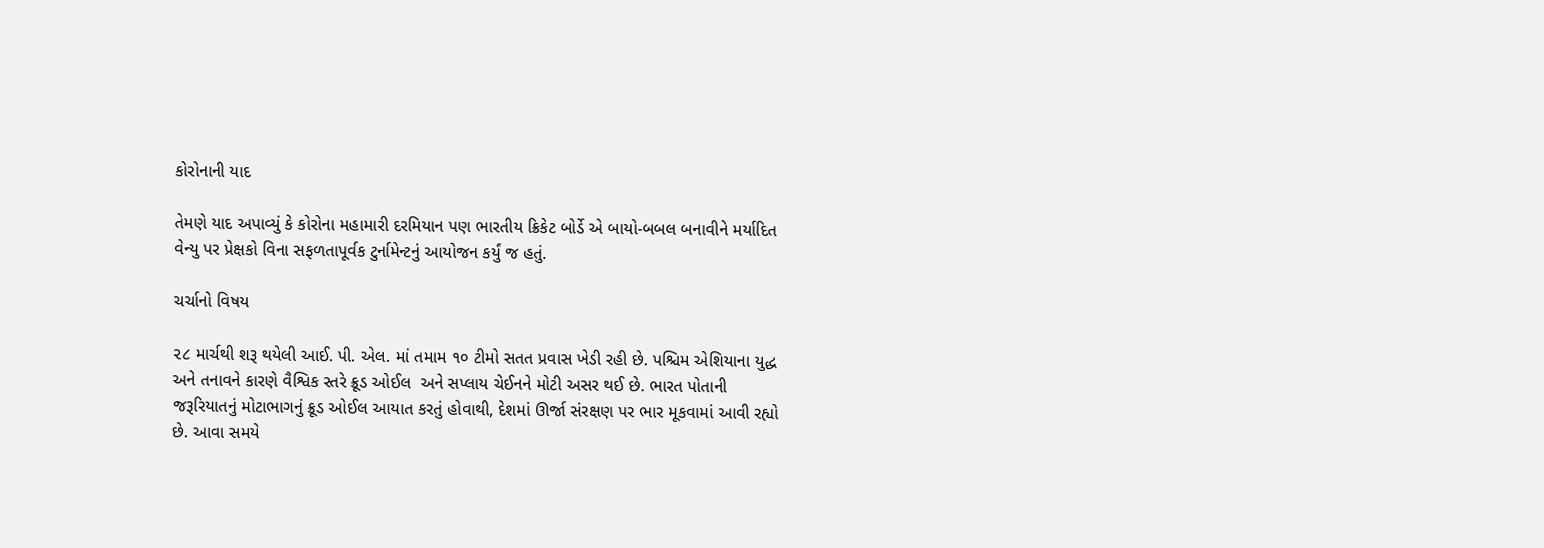કોરોનાની યાદ

તેમણે યાદ અપાવ્યું કે કોરોના મહામારી દરમિયાન પણ ભારતીય ક્રિકેટ બોર્ડે એ બાયો-બબલ બનાવીને મર્યાદિત વેન્યુ પર પ્રેક્ષકો વિના સફળતાપૂર્વક ટુર્નામેન્ટનું આયોજન કર્યું જ હતું.

ચર્ચાનો વિષય

૨૮ માર્ચથી શરૂ થયેલી આઈ. પી. એલ. માં તમામ ૧૦ ટીમો સતત પ્રવાસ ખેડી રહી છે. પશ્ચિમ એશિયાના યુદ્ધ અને તનાવને કારણે વૈશ્વિક સ્તરે ક્રૂડ ઓઈલ  અને સપ્લાય ચેઈનને મોટી અસર થઈ છે. ભારત પોતાની જરૂરિયાતનું મોટાભાગનું ક્રૂડ ઓઈલ આયાત કરતું હોવાથી, દેશમાં ઊર્જા સંરક્ષણ પર ભાર મૂકવામાં આવી રહ્યો છે. આવા સમયે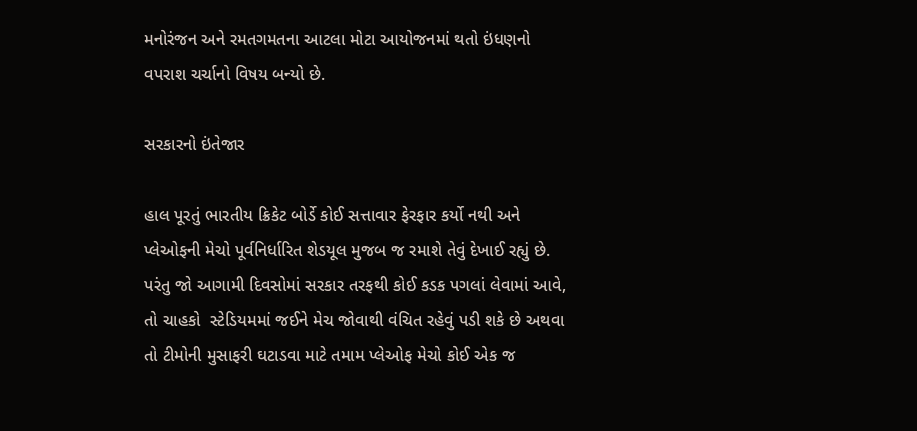મનોરંજન અને રમતગમતના આટલા મોટા આયોજનમાં થતો ઇંધણનો વપરાશ ચર્ચાનો વિષય બન્યો છે.

સરકારનો ઇંતેજાર

હાલ પૂરતું ભારતીય ક્રિકેટ બોર્ડે કોઈ સત્તાવાર ફેરફાર કર્યો નથી અને પ્લેઓફની મેચો પૂર્વનિર્ધારિત શેડયૂલ મુજબ જ રમાશે તેવું દેખાઈ રહ્યું છે. પરંતુ જો આગામી દિવસોમાં સરકાર તરફથી કોઈ કડક પગલાં લેવામાં આવે, તો ચાહકો  સ્ટેડિયમમાં જઈને મેચ જોવાથી વંચિત રહેવું પડી શકે છે અથવા તો ટીમોની મુસાફરી ઘટાડવા માટે તમામ પ્લેઓફ મેચો કોઈ એક જ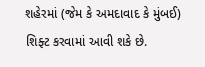શહેરમાં (જેમ કે અમદાવાદ કે મુંબઈ) શિફ્ટ કરવામાં આવી શકે છે.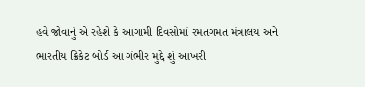હવે જોવાનું એ રહેશે કે આગામી દિવસોમાં રમતગમત મંત્રાલય અને ભારતીય ક્રિકેટ બોર્ડ આ ગંભીર મુદ્દે શું આખરી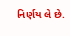નિર્ણય લે છે.